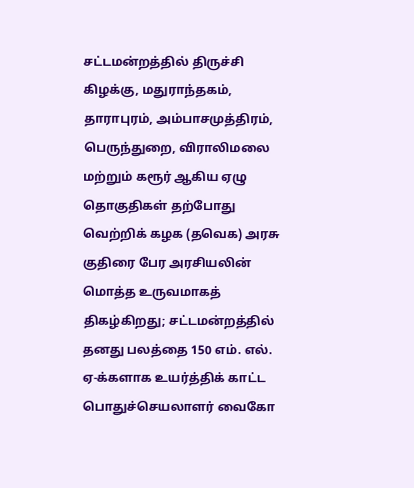சட்டமன்றத்தில் திருச்சி கிழக்கு, மதுராந்தகம், தாராபுரம், அம்பாசமுத்திரம், பெருந்துறை, விராலிமலை மற்றும் கரூர் ஆகிய ஏழு தொகுதிகள் தற்போது
வெற்றிக் கழக (தவெக) அரசு குதிரை பேர அரசியலின் மொத்த உருவமாகத் திகழ்கிறது; சட்டமன்றத்தில் தனது பலத்தை 150 எம். எல். ஏ-க்களாக உயர்த்திக் காட்ட
பொதுச்செயலாளர் வைகோ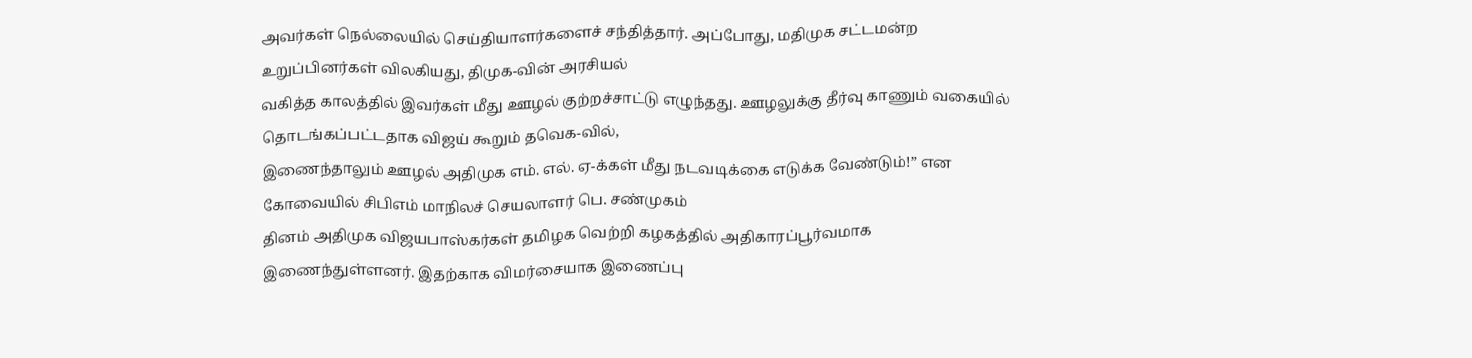அவர்கள் நெல்லையில் செய்தியாளர்களைச் சந்தித்தார். அப்போது, மதிமுக சட்டமன்ற உறுப்பினர்கள் விலகியது, திமுக-வின் அரசியல்
வகித்த காலத்தில் இவர்கள் மீது ஊழல் குற்றச்சாட்டு எழுந்தது. ஊழலுக்கு தீர்வு காணும் வகையில் தொடங்கப்பட்டதாக விஜய் கூறும் தவெக-வில்,
இணைந்தாலும் ஊழல் அதிமுக எம். எல். ஏ-க்கள் மீது நடவடிக்கை எடுக்க வேண்டும்!” என கோவையில் சிபிஎம் மாநிலச் செயலாளர் பெ. சண்முகம்
தினம் அதிமுக விஜயபாஸ்கர்கள் தமிழக வெற்றி கழகத்தில் அதிகாரப்பூர்வமாக இணைந்துள்ளனர். இதற்காக விமர்சையாக இணைப்பு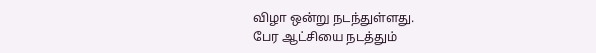விழா ஒன்று நடந்துள்ளது.
பேர ஆட்சியை நடத்தும்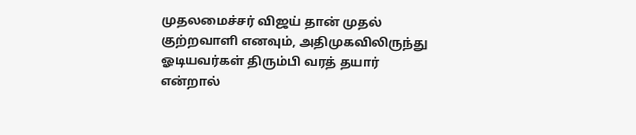முதலமைச்சர் விஜய் தான் முதல் குற்றவாளி எனவும், அதிமுகவிலிருந்து ஓடியவர்கள் திரும்பி வரத் தயார் என்றால்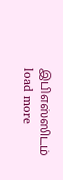இபிஎஸ்ஸிடம்
load more